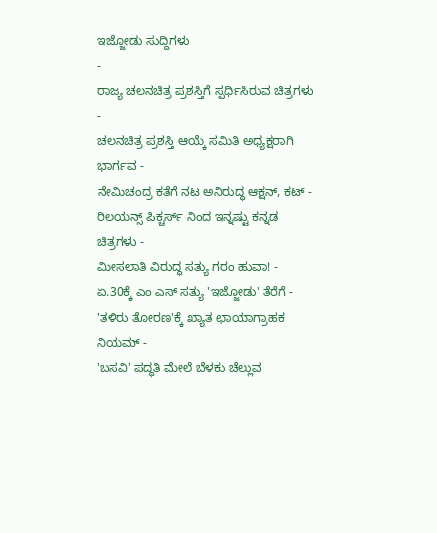ಇಜ್ಜೋಡು ಸುದ್ದಿಗಳು
-
ರಾಜ್ಯ ಚಲನಚಿತ್ರ ಪ್ರಶಸ್ತಿಗೆ ಸ್ಪರ್ಧಿಸಿರುವ ಚಿತ್ರಗಳು -
ಚಲನಚಿತ್ರ ಪ್ರಶಸ್ತಿ ಆಯ್ಕೆ ಸಮಿತಿ ಅಧ್ಯಕ್ಷರಾಗಿ ಭಾರ್ಗವ -
ನೇಮಿಚಂದ್ರ ಕತೆಗೆ ನಟ ಅನಿರುದ್ಧ ಆಕ್ಷನ್, ಕಟ್ -
ರಿಲಯನ್ಸ್ ಪಿಕ್ಚರ್ಸ್ ನಿಂದ ಇನ್ನಷ್ಟು ಕನ್ನಡ ಚಿತ್ರಗಳು -
ಮೀಸಲಾತಿ ವಿರುದ್ಧ ಸತ್ಯು ಗರಂ ಹುವಾ! -
ಏ.30ಕ್ಕೆ ಎಂ ಎಸ್ ಸತ್ಯು 'ಇಜ್ಜೋಡು' ತೆರೆಗೆ -
'ತಳಿರು ತೋರಣ'ಕ್ಕೆ ಖ್ಯಾತ ಛಾಯಾಗ್ರಾಹಕ ನಿಯಮ್ -
'ಬಸವಿ' ಪದ್ಧತಿ ಮೇಲೆ ಬೆಳಕು ಚೆಲ್ಲುವ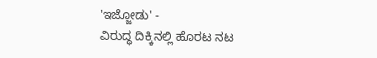'ಇಜ್ಜೋಡು' -
ವಿರುದ್ಧ ದಿಕ್ಕಿನಲ್ಲಿ ಹೊರಟ ನಟ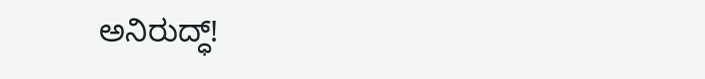ಅನಿರುದ್ಧ್!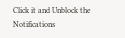Click it and Unblock the Notifications